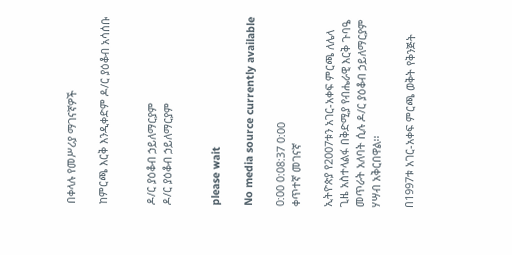በቀላሉ የመሥሪያ ማገናኛዎች

ከምርጫ እርቅ እንዲቀድም ዶ/ር ያዕቆብ አሳሰቡ


ዶ/ር ያዕቆብ ኃይለማርያም
ዶ/ር ያዕቆብ ኃይለማርያም


please wait

No media source currently available

0:00 0:08:37 0:00
ቀጥተኛ መገናኛ

ኢትዮጵያ የ2007ቱን አገር-አቀፍ ምርጫ ለሌላ ጊዜ አስተላልፋ በቅድሚያ የብሔራዊ እርቅ ጉባዔ መጥራት አለባት ሲሉ ዶ/ር ያዕቆብ ኃይለማርያም ሃሣብ አቅርበዋል፡፡

በ1997ቱ አገር-አቀፍ ምርጫ ወቅት የቅንጅት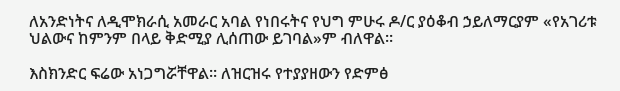ለአንድነትና ለዲሞክራሲ አመራር አባል የነበሩትና የህግ ምሁሩ ዶ/ር ያዕቆብ ኃይለማርያም «የአገሪቱ ህልውና ከምንም በላይ ቅድሚያ ሊሰጠው ይገባል»ም ብለዋል።

እስክንድር ፍሬው አነጋግሯቸዋል፡፡ ለዝርዝሩ የተያያዘውን የድምፅ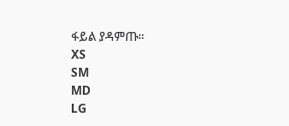ፋይል ያዳምጡ፡፡
XS
SM
MD
LG